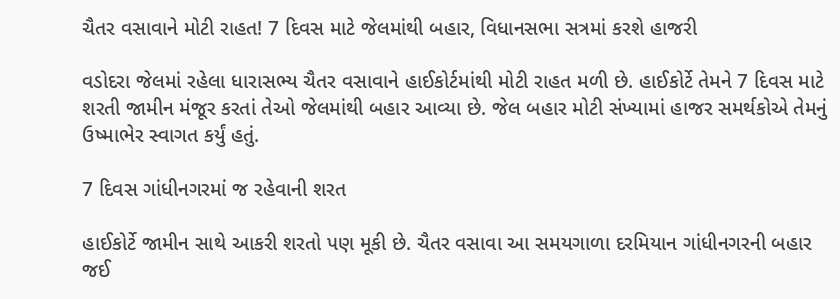ચૈતર વસાવાને મોટી રાહત! 7 દિવસ માટે જેલમાંથી બહાર, વિધાનસભા સત્રમાં કરશે હાજરી

વડોદરા જેલમાં રહેલા ધારાસભ્ય ચૈતર વસાવાને હાઈકોર્ટમાંથી મોટી રાહત મળી છે. હાઈકોર્ટે તેમને 7 દિવસ માટે શરતી જામીન મંજૂર કરતાં તેઓ જેલમાંથી બહાર આવ્યા છે. જેલ બહાર મોટી સંખ્યામાં હાજર સમર્થકોએ તેમનું ઉષ્માભેર સ્વાગત કર્યું હતું.

7 દિવસ ગાંધીનગરમાં જ રહેવાની શરત

હાઈકોર્ટે જામીન સાથે આકરી શરતો પણ મૂકી છે. ચૈતર વસાવા આ સમયગાળા દરમિયાન ગાંધીનગરની બહાર જઈ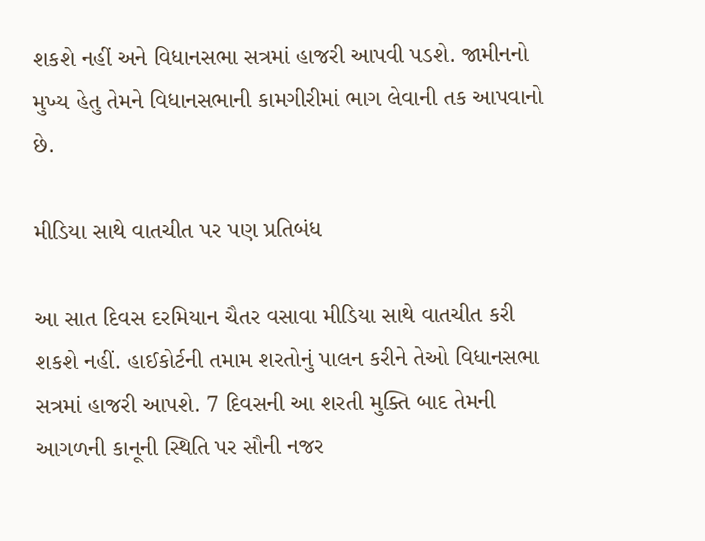શકશે નહીં અને વિધાનસભા સત્રમાં હાજરી આપવી પડશે. જામીનનો મુખ્ય હેતુ તેમને વિધાનસભાની કામગીરીમાં ભાગ લેવાની તક આપવાનો છે.

મીડિયા સાથે વાતચીત પર પણ પ્રતિબંધ

આ સાત દિવસ દરમિયાન ચૈતર વસાવા મીડિયા સાથે વાતચીત કરી શકશે નહીં. હાઈકોર્ટની તમામ શરતોનું પાલન કરીને તેઓ વિધાનસભા સત્રમાં હાજરી આપશે. 7 દિવસની આ શરતી મુક્તિ બાદ તેમની આગળની કાનૂની સ્થિતિ પર સૌની નજર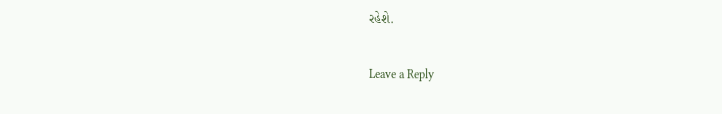રહેશે.

Leave a Reply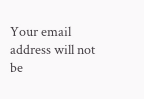Your email address will not be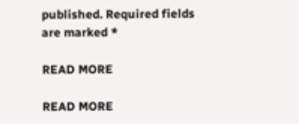published. Required fields are marked *

READ MORE

READ MORE